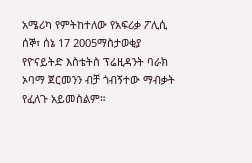አሜሪካ የምትከተለው የአፍሪቃ ፖሊሲ
ሰኞ፣ ሰኔ 17 2005ማስታወቂያ
የዮናይትድ እስቴትስ ፕሬዚዳንት ባራክ ኦባማ ጀርመንን ብቻ ጎብኝተው ማብቃት የፈለጉ አይመስልም።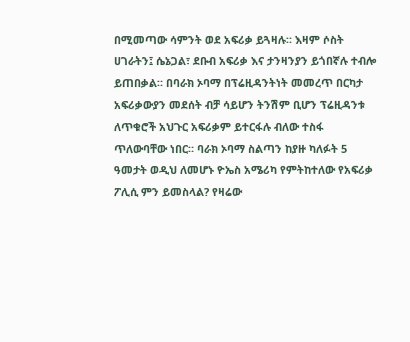በሚመጣው ሳምንት ወደ አፍሪቃ ይጓዛሉ። እዛም ሶስት ሀገራትን፤ ሴኔጋል፣ ደቡብ አፍሪቃ እና ታንዛንያን ይጎበኛሉ ተብሎ ይጠበቃል። በባራክ ኦባማ በፕሬዚዳንትነት መመረጥ በርካታ አፍሪቃውያን መደሰት ብቻ ሳይሆን ትንሽም ቢሆን ፕሬዚዳንቱ ለጥቁሮች አህጉር አፍሪቃም ይተርፋሉ ብለው ተስፋ ጥለውባቸው ነበር። ባራክ ኦባማ ስልጣን ከያዙ ካለፉት 5 ዓመታት ወዲህ ለመሆኑ ዮኤስ አሜሪካ የምትከተለው የአፍሪቃ ፖሊሲ ምን ይመስላል? የዛሬው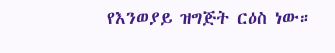የእንወያይ ዝግጅት ርዕስ ነው።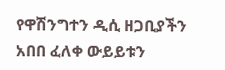የዋሽንግተን ዲሲ ዘጋቢያችን አበበ ፈለቀ ውይይቱን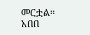መርቷል።
አበበ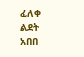ፈለቀ
ልደት አበበ